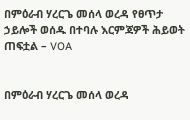በምዕራብ ሃረርጌ መሰላ ወረዳ የፀጥታ ኃይሎች ወሰዱ በተባሉ እርምጃዎች ሕይወት ጠፍቷል – VOA


በምዕራብ ሃረርጌ መሰላ ወረዳ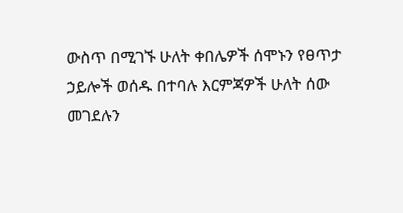ውስጥ በሚገኙ ሁለት ቀበሌዎች ሰሞኑን የፀጥታ ኃይሎች ወሰዱ በተባሉ እርምጃዎች ሁለት ሰው መገደሉን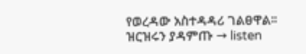የወረዳው አስተዳዳሪ ገልፀዋል፡፡ ዝርዝሩን ያዳምጡ → listen